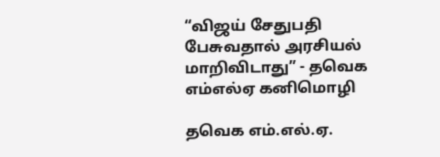“விஜய் சேதுபதி பேசுவதால் அரசியல் மாறிவிடாது” - தவெக எம்எல்ஏ கனிமொழி

தவெக எம்.எல்.ஏ.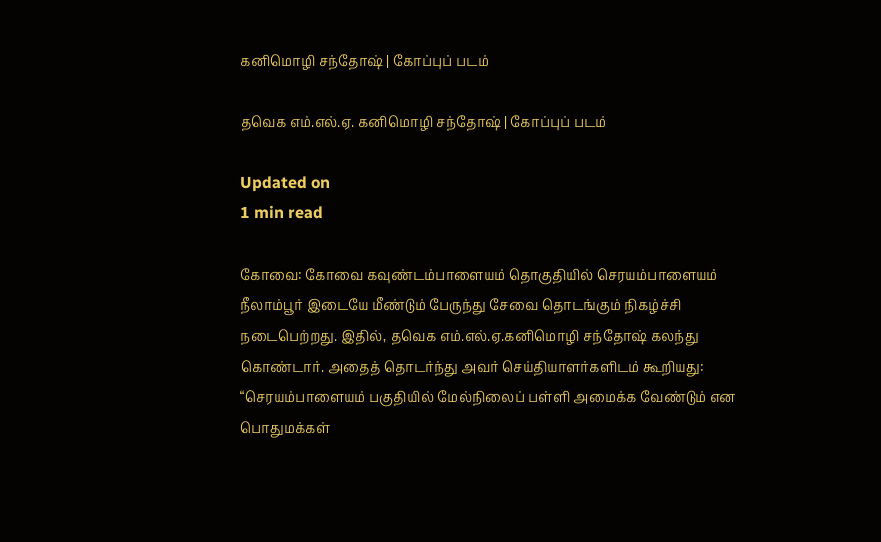கனிமொழி சந்தோஷ் | கோப்புப் படம்

தவெக எம்.எல்.ஏ. கனிமொழி சந்தோஷ் | கோப்புப் படம்

Updated on
1 min read

கோவை: கோவை கவுண்டம்பாளையம் தொகுதியில் செரயம்பாளையம் நீலாம்பூர் இடையே மீண்டும் பேருந்து சேவை தொடங்கும் நிகழ்ச்சி நடைபெற்றது. இதில், தவெக எம்.எல்.ஏ.கனிமொழி சந்தோஷ் கலந்து கொண்டார். அதைத் தொடர்ந்து அவர் செய்தியாளர்களிடம் கூறியது: “செரயம்பாளையம் பகுதியில் மேல்நிலைப் பள்ளி அமைக்க வேண்டும் என பொதுமக்கள்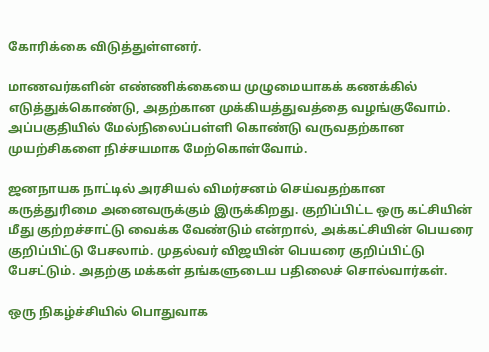கோரிக்கை விடுத்துள்ளனர்.

மாணவர்களின் எண்ணிக்கையை முழுமையாகக் கணக்கில் எடுத்துக்கொண்டு, அதற்கான முக்கியத்துவத்தை வழங்குவோம். அப்பகுதியில் மேல்நிலைப்பள்ளி கொண்டு வருவதற்கான முயற்சிகளை நிச்சயமாக மேற்கொள்வோம்.

ஜனநாயக நாட்டில் அரசியல் விமர்சனம் செய்வதற்கான கருத்துரிமை அனைவருக்கும் இருக்கிறது. குறிப்பிட்ட ஒரு கட்சியின் மீது குற்றச்சாட்டு வைக்க வேண்டும் என்றால், அக்கட்சியின் பெயரை குறிப்பிட்டு பேசலாம். முதல்வர் விஜயின் பெயரை குறிப்பிட்டு பேசட்டும். அதற்கு மக்கள் தங்களுடைய பதிலைச் சொல்வார்கள்.

ஒரு நிகழ்ச்சியில் பொதுவாக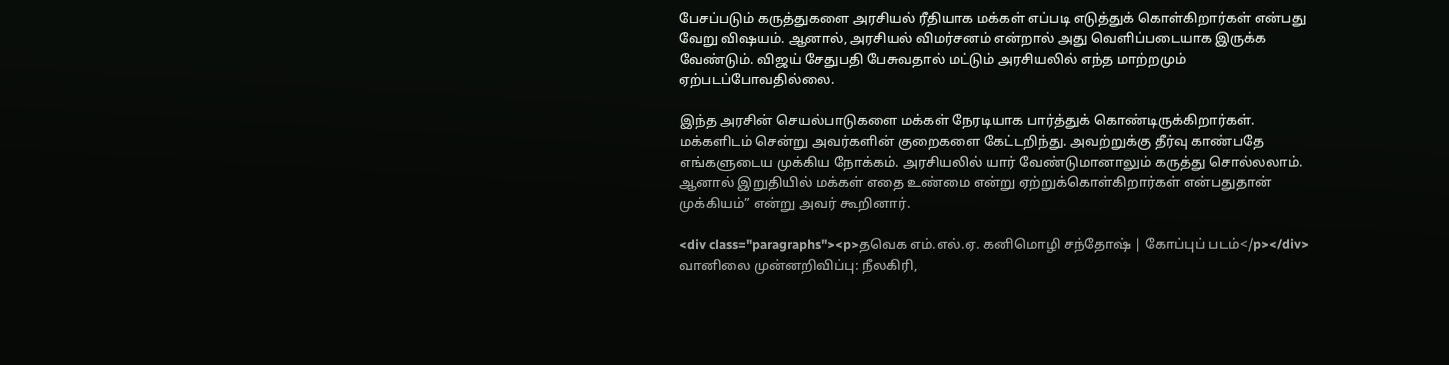பேசப்படும் கருத்துகளை அரசியல் ரீதியாக மக்கள் எப்படி எடுத்துக் கொள்கிறார்கள் என்பது வேறு விஷயம். ஆனால், அரசியல் விமர்சனம் என்றால் அது வெளிப்படையாக இருக்க வேண்டும். விஜய் சேதுபதி பேசுவதால் மட்டும் அரசியலில் எந்த மாற்றமும் ஏற்படப்போவதில்லை.

இந்த அரசின் செயல்பாடுகளை மக்கள் நேரடியாக பார்த்துக் கொண்டிருக்கிறார்கள். மக்களிடம் சென்று அவர்களின் குறைகளை கேட்டறிந்து. அவற்றுக்கு தீர்வு காண்பதே எங்களுடைய முக்கிய நோக்கம். அரசியலில் யார் வேண்டுமானாலும் கருத்து சொல்லலாம். ஆனால் இறுதியில் மக்கள் எதை உண்மை என்று ஏற்றுக்கொள்கிறார்கள் என்பதுதான் முக்கியம்” என்று அவர் கூறினார்.

<div class="paragraphs"><p>தவெக எம்.எல்.ஏ. கனிமொழி சந்தோஷ் | கோப்புப் படம்</p></div>
வானிலை முன்னறிவிப்பு: நீலகிரி,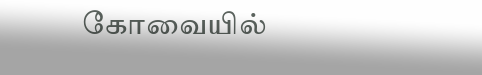கோவையில்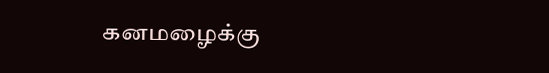கனமழைக்கு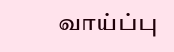வாய்ப்பு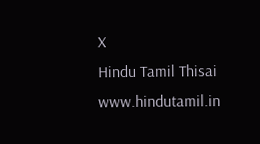X
Hindu Tamil Thisai
www.hindutamil.in